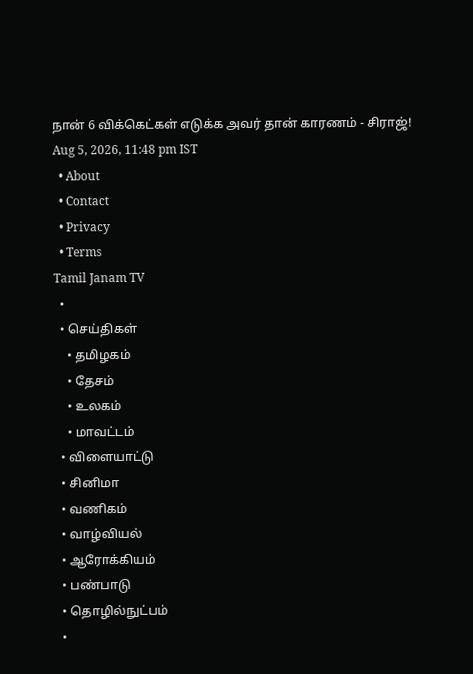நான் 6 விக்கெட்கள் எடுக்க அவர் தான் காரணம் - சிராஜ்!
Aug 5, 2026, 11:48 pm IST
  • About
  • Contact
  • Privacy
  • Terms
Tamil Janam TV
  •
  • செய்திகள்
    • தமிழகம்
    • தேசம்
    • உலகம்
    • மாவட்டம்
  • விளையாட்டு
  • சினிமா
  • வணிகம்
  • வாழ்வியல்
  • ஆரோக்கியம்
  • பண்பாடு
  • தொழில்நுட்பம்
  •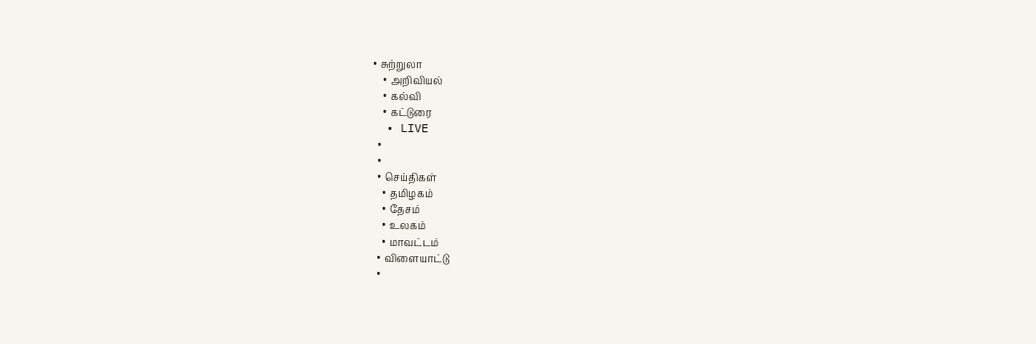• சுற்றுலா
    • அறிவியல்
    • கல்வி
    • கட்டுரை
  • LIVE
  •
  •
  • செய்திகள்
    • தமிழகம்
    • தேசம்
    • உலகம்
    • மாவட்டம்
  • விளையாட்டு
  •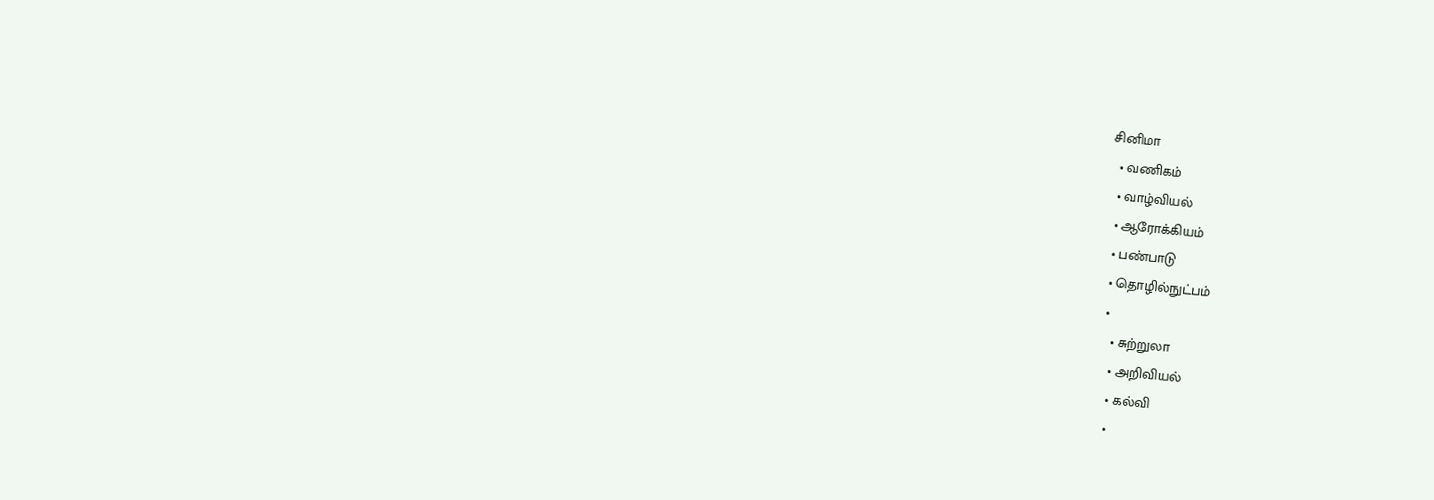சினிமா
  • வணிகம்
  • வாழ்வியல்
  • ஆரோக்கியம்
  • பண்பாடு
  • தொழில்நுட்பம்
  •
    • சுற்றுலா
    • அறிவியல்
    • கல்வி
    •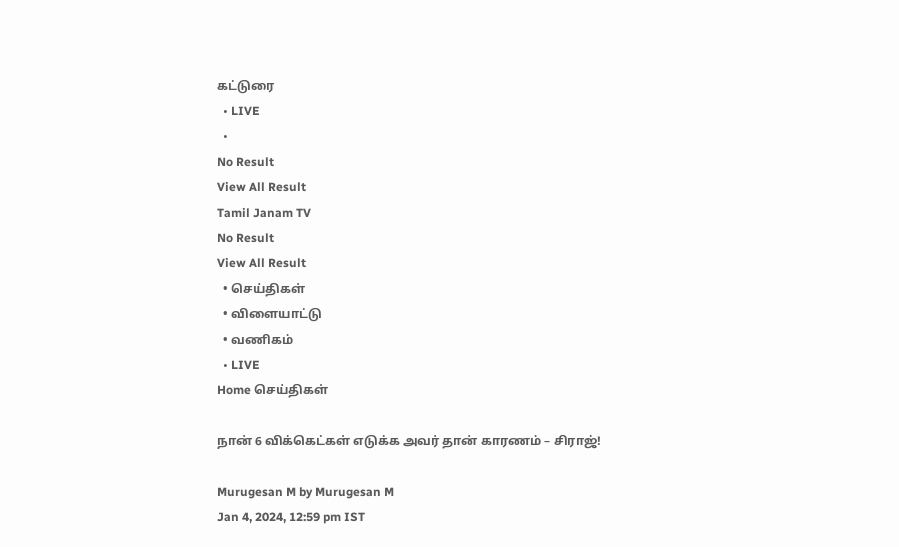கட்டுரை
  • LIVE
  •
No Result
View All Result
Tamil Janam TV
No Result
View All Result
  • செய்திகள்
  • விளையாட்டு
  • வணிகம்
  • LIVE
Home செய்திகள்

நான் 6 விக்கெட்கள் எடுக்க அவர் தான் காரணம் – சிராஜ்!

Murugesan M by Murugesan M
Jan 4, 2024, 12:59 pm IST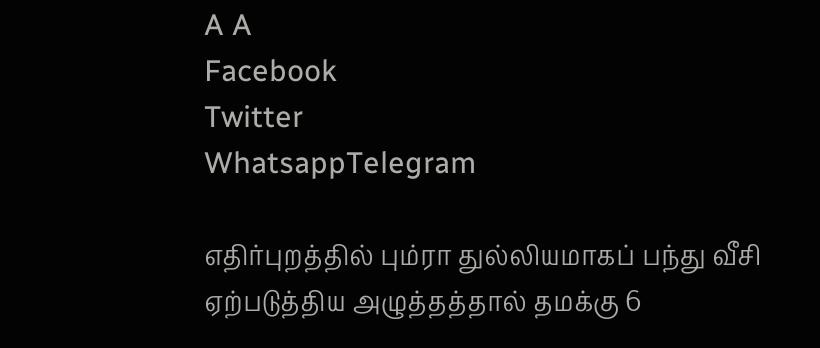A A
Facebook
Twitter
WhatsappTelegram

எதிர்புறத்தில் பும்ரா துல்லியமாகப் பந்து வீசி ஏற்படுத்திய அழுத்தத்தால் தமக்கு 6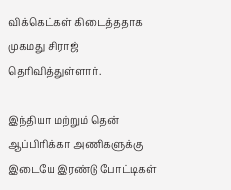விக்கெட்கள் கிடைத்ததாக முகமது சிராஜ் தெரிவித்துள்ளார்.

இந்தியா மற்றும் தென் ஆப்பிரிக்கா அணிகளுக்கு இடையே இரண்டு போட்டிகள்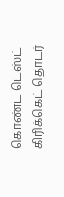கொண்ட டெஸ்ட் கிரிக்கெட் தொடர்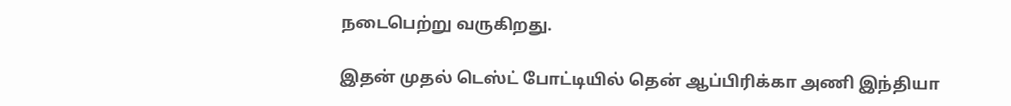நடைபெற்று வருகிறது.

இதன் முதல் டெஸ்ட் போட்டியில் தென் ஆப்பிரிக்கா அணி இந்தியா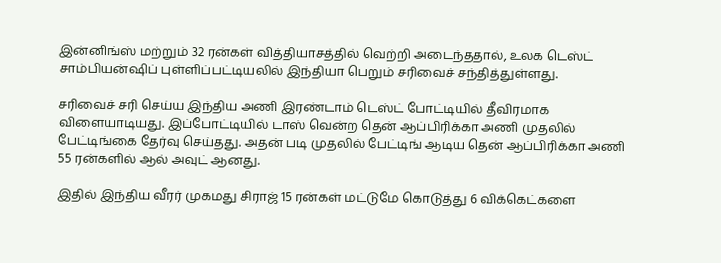இன்னிங்ஸ் மற்றும் 32 ரன்கள் வித்தியாசத்தில் வெற்றி அடைந்ததால், உலக டெஸ்ட் சாம்பியன்ஷிப் புள்ளிப்பட்டியலில் இந்தியா பெறும் சரிவைச் சந்தித்துள்ளது.

சரிவைச் சரி செய்ய இந்திய அணி இரண்டாம் டெஸ்ட் போட்டியில் தீவிரமாக விளையாடியது. இப்போட்டியில் டாஸ் வென்ற தென் ஆப்பிரிக்கா அணி முதலில் பேட்டிங்கை தேர்வு செய்தது. அதன் படி முதலில் பேட்டிங் ஆடிய தென் ஆப்பிரிக்கா அணி 55 ரன்களில் ஆல் அவுட் ஆனது.

இதில் இந்திய வீரர் முகமது சிராஜ் 15 ரன்கள் மட்டுமே கொடுத்து 6 விக்கெட்களை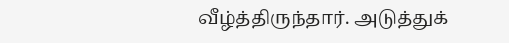வீழ்த்திருந்தார். அடுத்துக்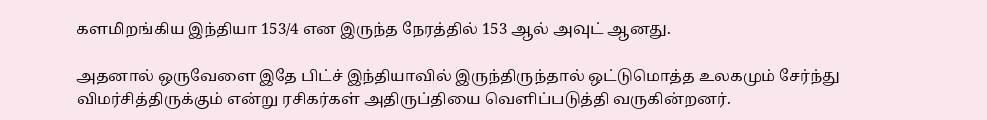களமிறங்கிய இந்தியா 153/4 என இருந்த நேரத்தில் 153 ஆல் அவுட் ஆனது.

அதனால் ஒருவேளை இதே பிட்ச் இந்தியாவில் இருந்திருந்தால் ஒட்டுமொத்த உலகமும் சேர்ந்து விமர்சித்திருக்கும் என்று ரசிகர்கள் அதிருப்தியை வெளிப்படுத்தி வருகின்றனர்.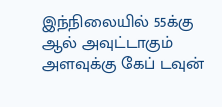இந்நிலையில் 55க்கு ஆல் அவுட்டாகும் அளவுக்கு கேப் டவுன்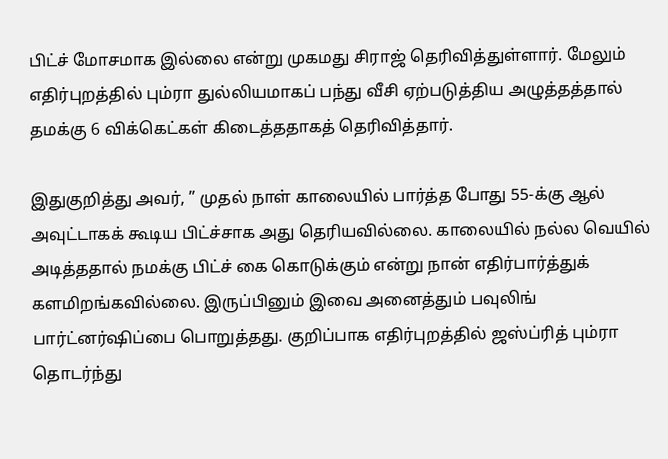பிட்ச் மோசமாக இல்லை என்று முகமது சிராஜ் தெரிவித்துள்ளார். மேலும் எதிர்புறத்தில் பும்ரா துல்லியமாகப் பந்து வீசி ஏற்படுத்திய அழுத்தத்தால் தமக்கு 6 விக்கெட்கள் கிடைத்ததாகத் தெரிவித்தார்.

இதுகுறித்து அவர், ” முதல் நாள் காலையில் பார்த்த போது 55-க்கு ஆல் அவுட்டாகக் கூடிய பிட்ச்சாக அது தெரியவில்லை. காலையில் நல்ல வெயில் அடித்ததால் நமக்கு பிட்ச் கை கொடுக்கும் என்று நான் எதிர்பார்த்துக் களமிறங்கவில்லை. இருப்பினும் இவை அனைத்தும் பவுலிங் பார்ட்னர்ஷிப்பை பொறுத்தது. குறிப்பாக எதிர்புறத்தில் ஜஸ்ப்ரித் பும்ரா தொடர்ந்து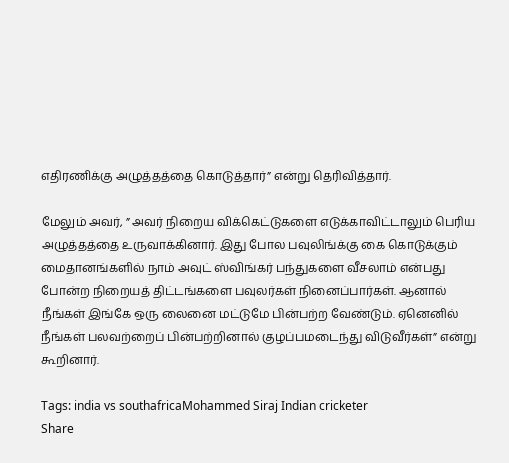எதிரணிக்கு அழுத்தத்தை கொடுத்தார்” என்று தெரிவித்தார்.

மேலும் அவர், ” அவர் நிறைய விக்கெட்டுகளை எடுக்காவிட்டாலும் பெரிய அழுத்தத்தை உருவாக்கினார். இது போல பவுலிங்க்கு கை கொடுக்கும் மைதானங்களில் நாம் அவுட் ஸ்விங்கர் பந்துகளை வீசலாம் என்பது போன்ற நிறையத் திட்டங்களை பவுலர்கள் நினைப்பார்கள். ஆனால் நீங்கள் இங்கே ஒரு லைனை மட்டுமே பின்பற்ற வேண்டும். ஏனெனில் நீங்கள் பலவற்றைப் பின்பற்றினால் குழப்பமடைந்து விடுவீர்கள்” என்று கூறினார்.

Tags: india vs southafricaMohammed Siraj Indian cricketer
Share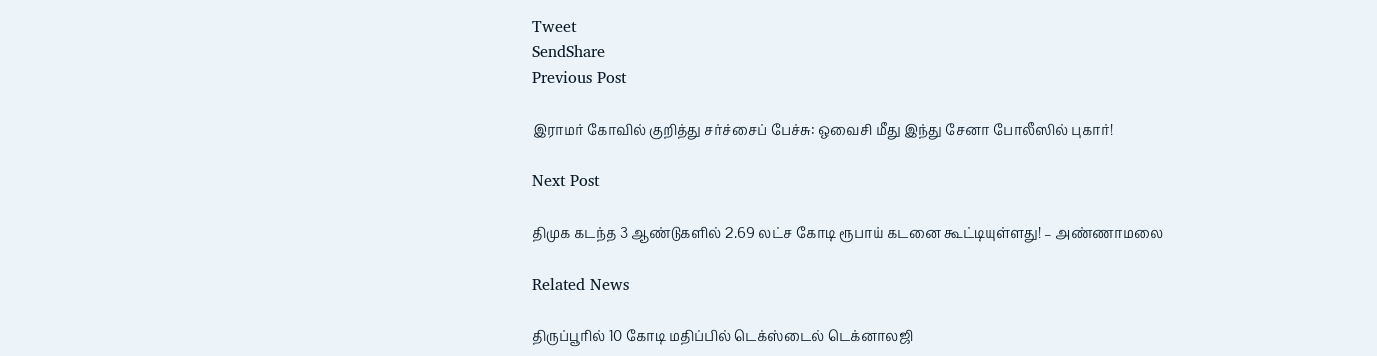Tweet
SendShare
Previous Post

இராமர் கோவில் குறித்து சர்ச்சைப் பேச்சு: ஒவைசி மீது இந்து சேனா போலீஸில் புகார்!

Next Post

திமுக கடந்த 3 ஆண்டுகளில் 2.69 லட்ச கோடி ரூபாய் கடனை கூட்டியுள்ளது! – அண்ணாமலை

Related News

திருப்பூரில் 10 கோடி மதிப்பில் டெக்ஸ்டைல் டெக்னாலஜி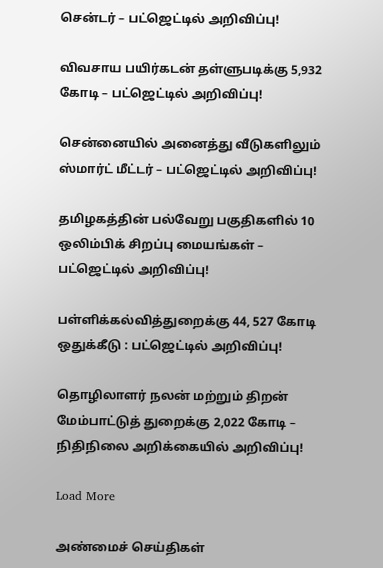சென்டர் – பட்ஜெட்டில் அறிவிப்பு!

விவசாய பயிர்கடன் தள்ளுபடிக்கு 5,932 கோடி – பட்ஜெட்டில் அறிவிப்பு!

சென்னையில் அனைத்து வீடுகளிலும் ஸ்மார்ட் மீட்டர் – பட்ஜெட்டில் அறிவிப்பு!

தமிழகத்தின் பல்வேறு பகுதிகளில் 10 ஒலிம்பிக் சிறப்பு மையங்கள் – பட்ஜெட்டில் அறிவிப்பு!

பள்ளிக்கல்வித்துறைக்கு 44, 527 கோடி ஒதுக்கீடு : பட்ஜெட்டில் அறிவிப்பு!

தொழிலாளர் நலன் மற்றும் திறன் மேம்பாட்டுத் துறைக்கு 2,022 கோடி – நிதிநிலை அறிக்கையில் அறிவிப்பு!

Load More

அண்மைச் செய்திகள்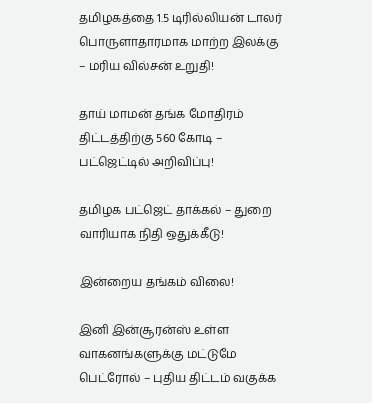தமிழகத்தை 1.5 டிரில்லியன் டாலர் பொருளாதாரமாக மாற்ற இலக்கு – மரிய வில்சன் உறுதி!

தாய் மாமன் தங்க மோதிரம் திட்டத்திற்கு 560 கோடி – பட்ஜெட்டில் அறிவிப்பு!

தமிழக பட்ஜெட் தாக்கல் – துறை வாரியாக நிதி ஒதுக்கீடு!

இன்றைய தங்கம் விலை!

இனி இன்சூரன்ஸ் உள்ள வாகனங்களுக்கு மட்டுமே பெட்ரோல் – புதிய திட்டம் வகுக்க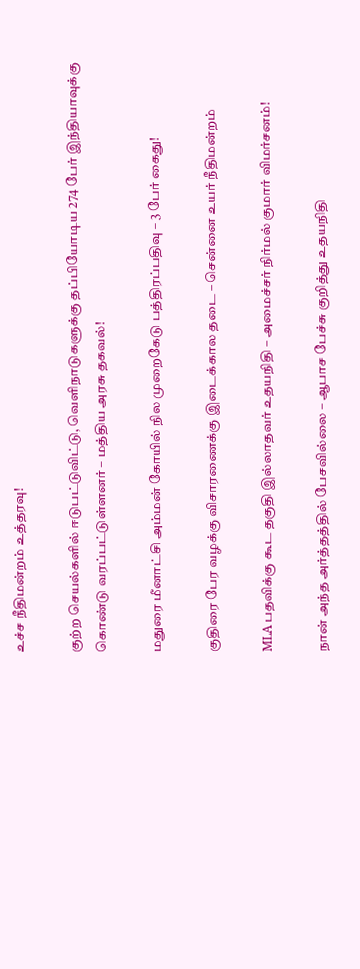உச்ச நீதிமன்றம் உத்தரவு!

குற்ற செயல்களில் ஈடுபட்டுவிட்டு, வெளிநாடுகளுக்கு தப்பியோடிய 274 பேர் இந்தியாவுக்கு கொண்டு வரப்பட்டுள்ளனர் – மத்திய அரசு தகவல்!

மதுரை மீனாட்சி அம்மன் கோயில் நில முறைகேடு பத்திரப்பதிவு – 3 பேர் கைது!

குதிரை பேர வழக்கு விசாரணைக்கு இடைக்கால தடை – சென்னை உயர் நீதிமன்றம்

MLA பதவிக்கு கூட தகுதி இல்லாதவர் உதயநிதி – அமைச்சர் நிர்மல் குமார் விமர்சனம்!

நான் அந்த அர்த்தத்தில் பேசவில்லை – ஆபாச பேச்சு குறித்து உதயநிதி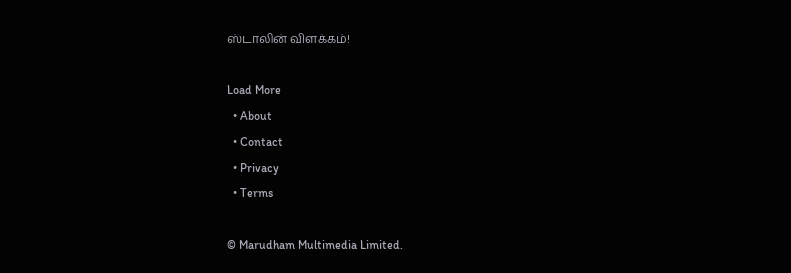ஸ்டாலின் விளக்கம்!

Load More
  • About
  • Contact
  • Privacy
  • Terms

© Marudham Multimedia Limited.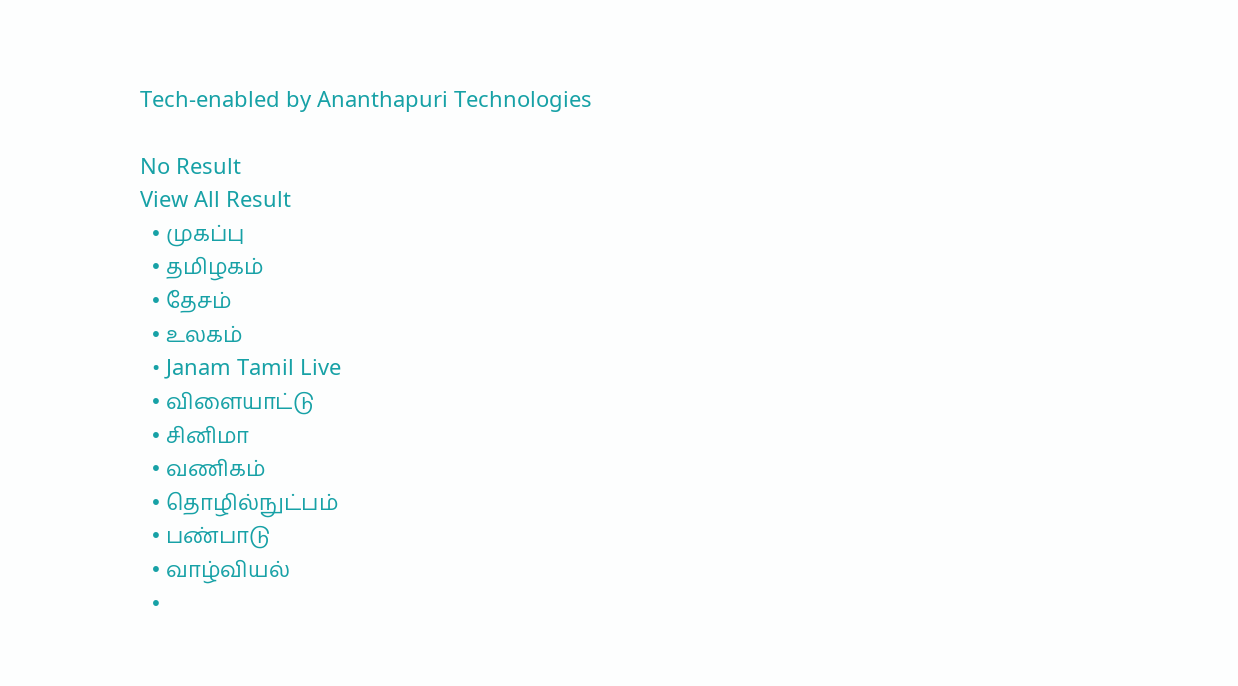Tech-enabled by Ananthapuri Technologies

No Result
View All Result
  • முகப்பு
  • தமிழகம்
  • தேசம்
  • உலகம்
  • Janam Tamil Live
  • விளையாட்டு
  • சினிமா
  • வணிகம்
  • தொழில்நுட்பம்
  • பண்பாடு
  • வாழ்வியல்
  •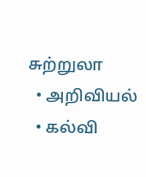சுற்றுலா
  • அறிவியல்
  • கல்வி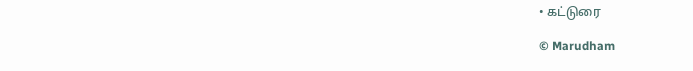• கட்டுரை

© Marudham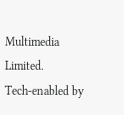Multimedia Limited.
Tech-enabled by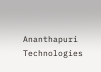Ananthapuri Technologies